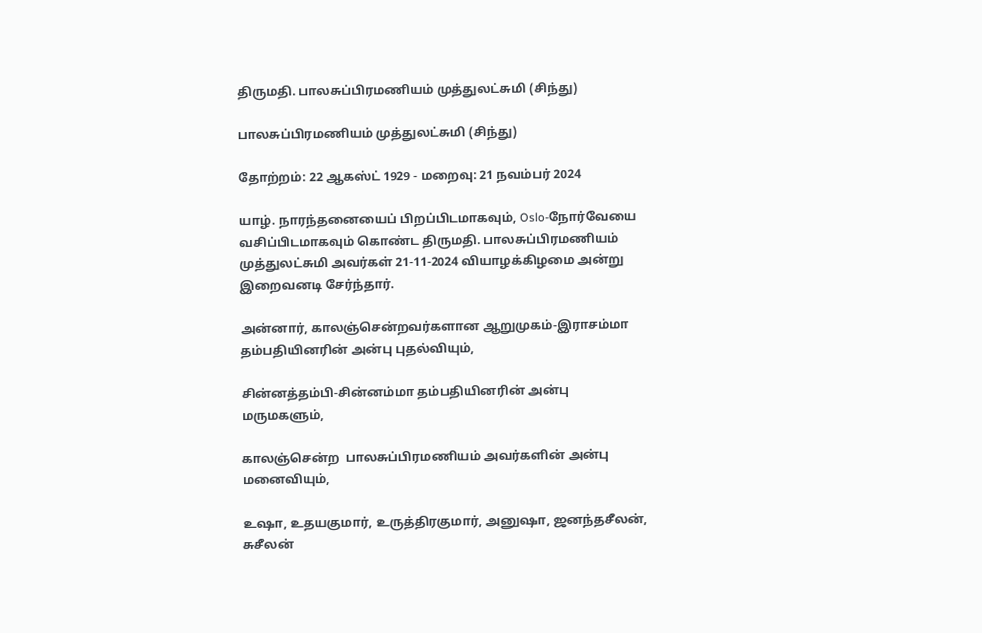திருமதி. பாலசுப்பிரமணியம் முத்துலட்சுமி (சிந்து)

பாலசுப்பிரமணியம் முத்துலட்சுமி (சிந்து)

தோற்றம்: 22 ஆகஸ்ட் 1929 - மறைவு: 21 நவம்பர் 2024

யாழ். நாரந்தனையைப் பிறப்பிடமாகவும், Oslo-நோர்வேயை வசிப்பிடமாகவும் கொண்ட திருமதி. பாலசுப்பிரமணியம் முத்துலட்சுமி அவர்கள் 21-11-2024 வியாழக்கிழமை அன்று இறைவனடி சேர்ந்தார்.

அன்னார், காலஞ்சென்றவர்களான ஆறுமுகம்-இராசம்மா தம்பதியினரின் அன்பு புதல்வியும்,

சின்னத்தம்பி-சின்னம்மா தம்பதியினரின் அன்பு மருமகளும்,

காலஞ்சென்ற  பாலசுப்பிரமணியம் அவர்களின் அன்பு மனைவியும்,

உஷா, உதயகுமார், உருத்திரகுமார், அனுஷா, ஜனந்தசீலன், சுசீலன்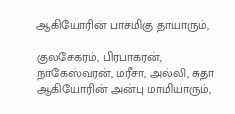ஆகியோரின் பாசமிகு தாயாரும்,

குலசேகரம், பிரபாகரன், நாகேஸ்வரன், மரீசா, அல்லி, சுதா ஆகியோரின் அன்பு மாமியாரும்,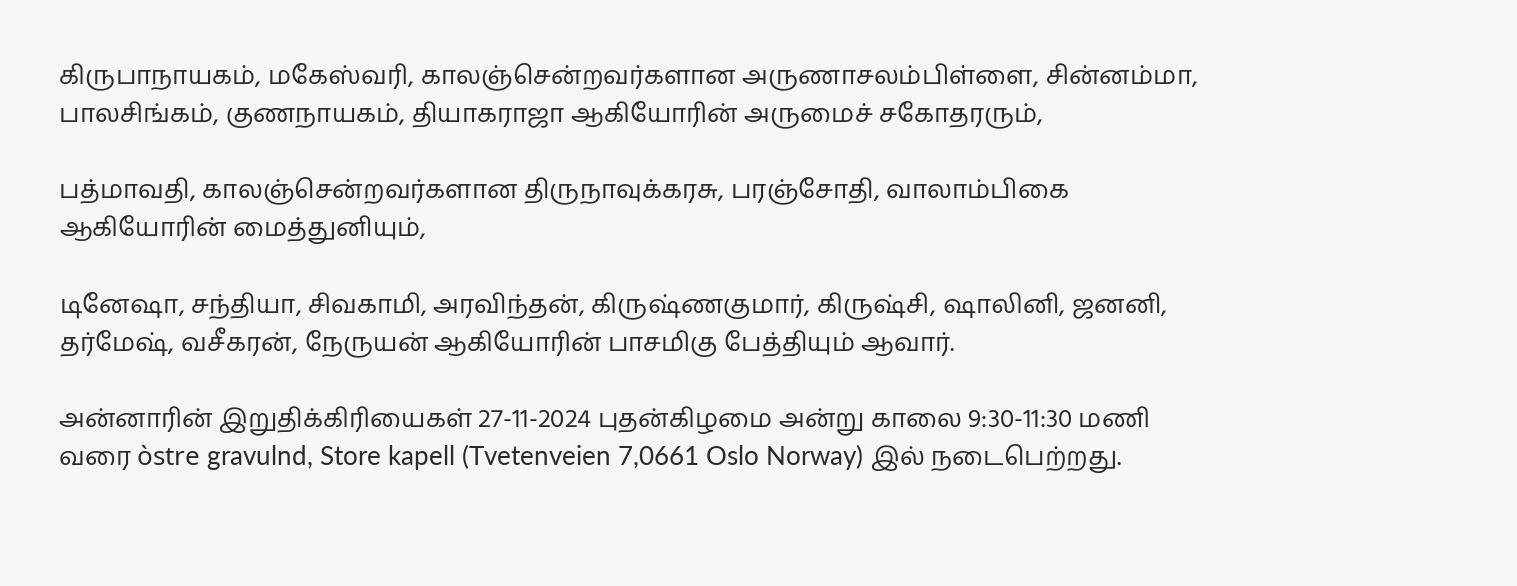கிருபாநாயகம், மகேஸ்வரி, காலஞ்சென்றவர்களான அருணாசலம்பிள்ளை, சின்னம்மா, பாலசிங்கம், குணநாயகம், தியாகராஜா ஆகியோரின் அருமைச் சகோதரரும்,

பத்மாவதி, காலஞ்சென்றவர்களான திருநாவுக்கரசு, பரஞ்சோதி, வாலாம்பிகை ஆகியோரின் மைத்துனியும்,

டினேஷா, சந்தியா, சிவகாமி, அரவிந்தன், கிருஷ்ணகுமார், கிருஷ்சி, ஷாலினி, ஜனனி, தர்மேஷ், வசீகரன், நேருயன் ஆகியோரின் பாசமிகு பேத்தியும் ஆவார்.

அன்னாரின் இறுதிக்கிரியைகள் 27-11-2024 புதன்கிழமை அன்று காலை 9:30-11:30 மணி வரை òstre gravulnd, Store kapell (Tvetenveien 7,0661 Oslo Norway) இல் நடைபெற்றது.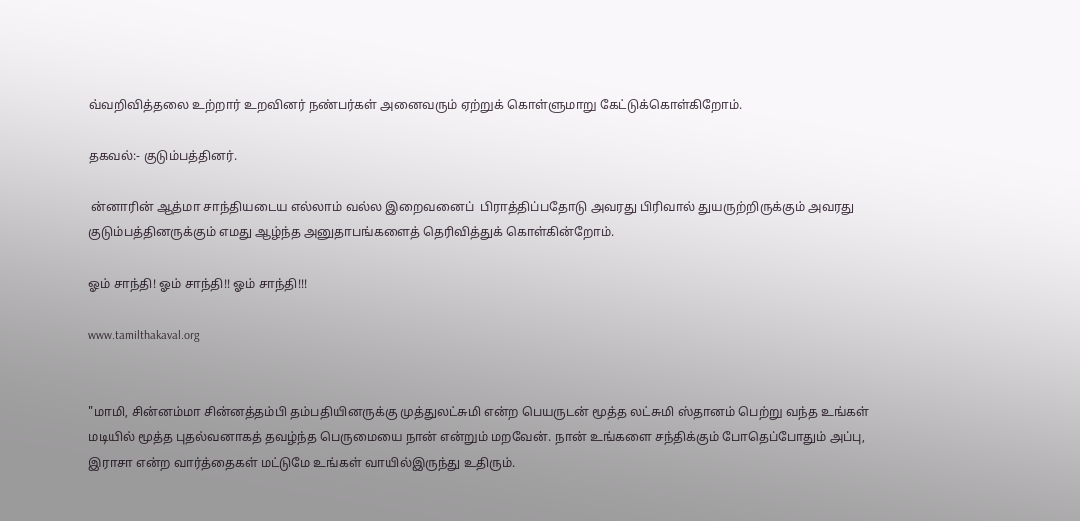வ்வறிவித்தலை உற்றார் உறவினர் நண்பர்கள் அனைவரும் ஏற்றுக் கொள்ளுமாறு கேட்டுக்கொள்கிறோம்.

தகவல்:- குடும்பத்தினர்.

 ன்னாரின் ஆத்மா சாந்தியடைய எல்லாம் வல்ல இறைவனைப்  பிராத்திப்பதோடு அவரது பிரிவால் துயருற்றிருக்கும் அவரது குடும்பத்தினருக்கும் எமது ஆழ்ந்த அனுதாபங்களைத் தெரிவித்துக் கொள்கின்றோம்.

ஓம் சாந்தி! ஓம் சாந்தி!! ஓம் சாந்தி!!!

www.tamilthakaval.org


"மாமி, சின்னம்மா சின்னத்தம்பி தம்பதியினருக்கு முத்துலட்சுமி என்ற பெயருடன் மூத்த லட்சுமி ஸ்தானம் பெற்று வந்த உங்கள் மடியில் மூத்த புதல்வனாகத் தவழ்ந்த பெருமையை நான் என்றும் மறவேன். நான் உங்களை சந்திக்கும் போதெப்போதும் அப்பு, இராசா என்ற வார்த்தைகள் மட்டுமே உங்கள் வாயில்இருந்து உதிரும்.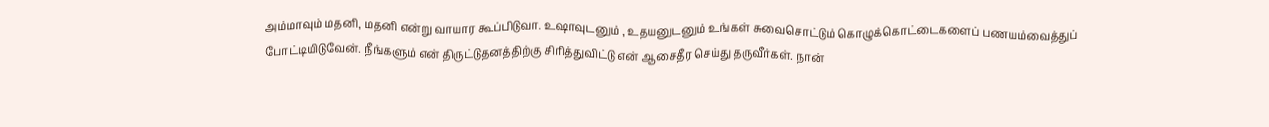அம்மாவும் மதனி, மதனி என்று வாயார கூப்பிடுவா. உஷாவுடனும் , உதயனுடனும் உங்கள் சுவைசொட்டும் கொழுக்கொட்டைகளைப் பணயம்வைத்துப் போட்டியிடுவேன். நீங்களும் என் திருட்டுதனத்திற்கு சிரித்துவிட்டு என் ஆசைதீர செய்து தருவீர்கள். நான்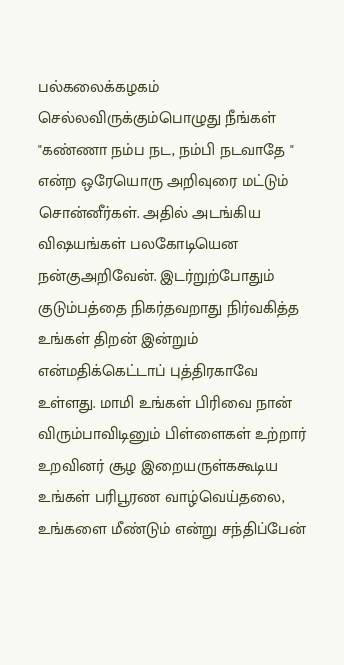பல்கலைக்கழகம் செல்லவிருக்கும்பொழுது நீங்கள் "கண்ணா நம்ப நட, நம்பி நடவாதே " என்ற ஒரேயொரு அறிவுரை மட்டும் சொன்னீர்கள். அதில் அடங்கிய விஷயங்கள் பலகோடியென நன்குஅறிவேன். இடர்றுற்போதும் குடும்பத்தை நிகர்தவறாது நிர்வகித்த உங்கள் திறன் இன்றும் என்மதிக்கெட்டாப் புத்திரகாவே உள்ளது. மாமி உங்கள் பிரிவை நான் விரும்பாவிடினும் பிள்ளைகள் உற்றார் உறவினர் சூழ இறையருள்ககூடிய உங்கள் பரிபூரண வாழ்வெய்தலை, உங்களை மீண்டும் என்று சந்திப்பேன்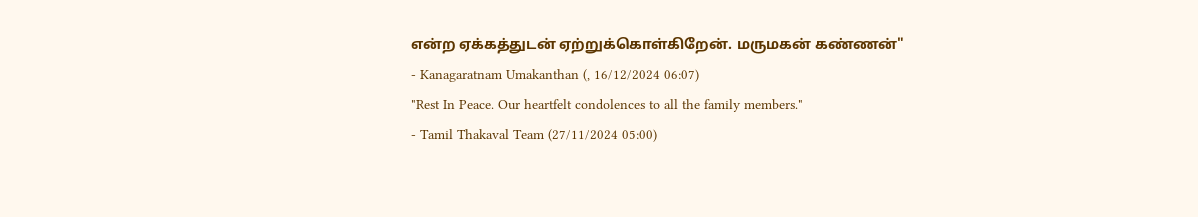என்ற ஏக்கத்துடன் ஏற்றுக்கொள்கிறேன். மருமகன் கண்ணன்"
- Kanagaratnam Umakanthan (, 16/12/2024 06:07)
"Rest In Peace. Our heartfelt condolences to all the family members."
- Tamil Thakaval Team (27/11/2024 05:00)